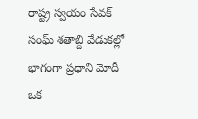రాష్ట్ర స్వయం సేవక్ సంఘ్ శతాబ్ది వేడుకల్లో భాగంగా ప్రధాని మోదీ ఒక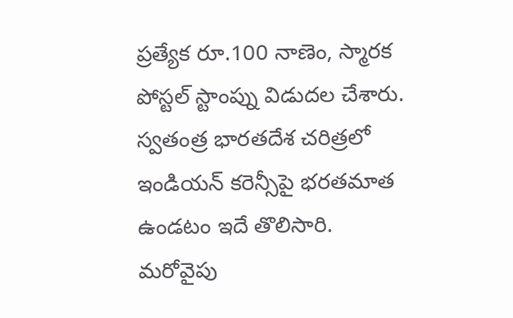ప్రత్యేక రూ.100 నాణెం, స్మారక పోస్టల్ స్టాంప్ను విడుదల చేశారు. స్వతంత్ర భారతదేశ చరిత్రలో ఇండియన్ కరెన్సీపై భరతమాత ఉండటం ఇదే తొలిసారి. మరోవైపు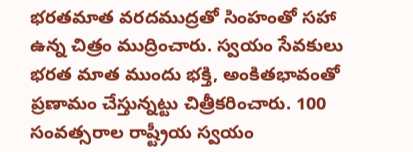భరతమాత వరదముద్రతో సింహంతో సహా ఉన్న చిత్రం ముద్రించారు. స్వయం సేవకులు భరత మాత ముందు భక్తి, అంకితభావంతో ప్రణామం చేస్తున్నట్టు చిత్రీకరించారు. 100 సంవత్సరాల రాష్ట్రీయ స్వయం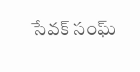సేవక్ సంఘ్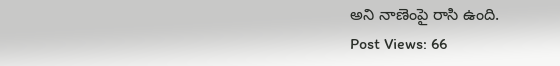అని నాణెంపై రాసి ఉంది.
Post Views: 66